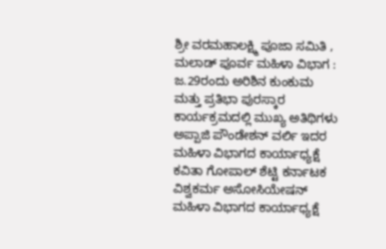ಶ್ರೀ ವರಮಹಾಲಕ್ಷ್ಮಿ ಪೂಜಾ ಸಮಿತಿ , ಮಲಾಡ್ ಪೂರ್ವ ಮಹಿಳಾ ವಿಭಾಗ : ಜ.29ರಂದು ಅರಿಶಿನ ಕುಂಕುಮ ಮತ್ತು ಪ್ರತಿಭಾ ಪುರಸ್ಕಾರ
ಕಾರ್ಯಕ್ರಮದಲ್ಲಿ ಮುಖ್ಯ ಅತಿಥಿಗಳು ಅಪ್ಪಾಜಿ ಪೌಂಡೇಶನ್ ವರ್ಲಿ ಇದರ ಮಹಿಳಾ ವಿಭಾಗದ ಕಾರ್ಯಾಧ್ಯಕ್ಷೆ ಕವಿತಾ ಗೋಪಾಲ್ ಶೆಟ್ಟಿ ಕರ್ನಾಟಕ ವಿಶ್ವಕರ್ಮ ಅಸೋಸಿಯೇಷನ್ ಮಹಿಳಾ ವಿಭಾಗದ ಕಾರ್ಯಾಧ್ಯಕ್ಷೆ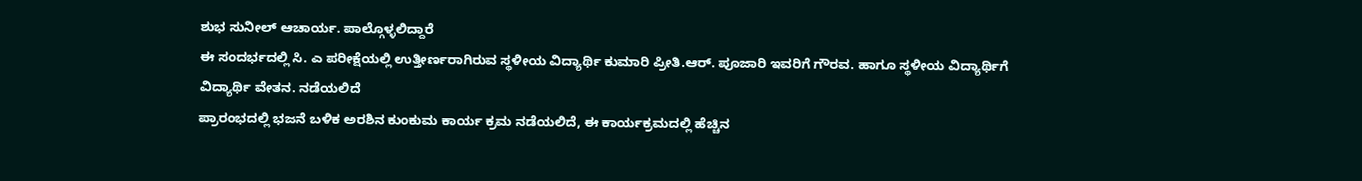ಶುಭ ಸುನೀಲ್ ಆಚಾರ್ಯ. ಪಾಲ್ಗೊಳ್ಳಲಿದ್ದಾರೆ
ಈ ಸಂದರ್ಭದಲ್ಲಿ ಸಿ. ಎ ಪರೀಕ್ಷೆಯಲ್ಲಿ ಉತ್ತೀರ್ಣರಾಗಿರುವ ಸ್ಥಳೀಯ ವಿದ್ಯಾರ್ಥಿ ಕುಮಾರಿ ಪ್ರೀತಿ.ಆರ್. ಪೂಜಾರಿ ಇವರಿಗೆ ಗೌರವ. ಹಾಗೂ ಸ್ಥಳೀಯ ವಿದ್ಯಾರ್ಥಿಗೆ ವಿದ್ಯಾರ್ಥಿ ವೇತನ. ನಡೆಯಲಿದೆ
ಪ್ರಾರಂಭದಲ್ಲಿ ಭಜನೆ ಬಳಿಕ ಅರಶಿನ ಕುಂಕುಮ ಕಾರ್ಯ ಕ್ರಮ ನಡೆಯಲಿದೆ, ಈ ಕಾರ್ಯಕ್ರಮದಲ್ಲಿ ಹೆಚ್ಚಿನ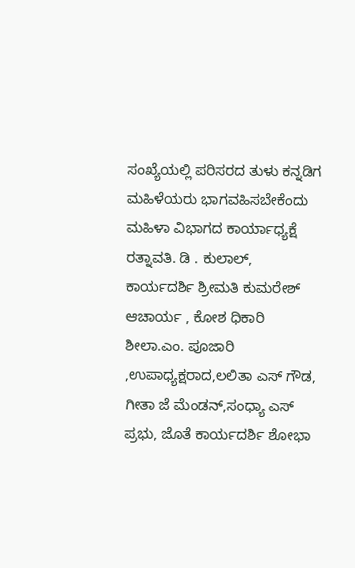ಸಂಖ್ಯೆಯಲ್ಲಿ ಪರಿಸರದ ತುಳು ಕನ್ನಡಿಗ ಮಹಿಳೆಯರು ಭಾಗವಹಿಸಬೇಕೆಂದು ಮಹಿಳಾ ವಿಭಾಗದ ಕಾರ್ಯಾಧ್ಯಕ್ಷೆ ರತ್ನಾವತಿ. ಡಿ . ಕುಲಾಲ್, ಕಾರ್ಯದರ್ಶಿ ಶ್ರೀಮತಿ ಕುಮರೇಶ್ ಆಚಾರ್ಯ , ಕೋಶ ಧಿಕಾರಿ ಶೀಲಾ.ಎಂ. ಪೂಜಾರಿ ,ಉಪಾಧ್ಯಕ್ಷರಾದ,ಲಲಿತಾ ಎಸ್ ಗೌಡ, ಗೀತಾ ಜೆ ಮೆಂಡನ್,ಸಂಧ್ಯಾ ಎಸ್ ಪ್ರಭು, ಜೊತೆ ಕಾರ್ಯದರ್ಶಿ ಶೋಭಾ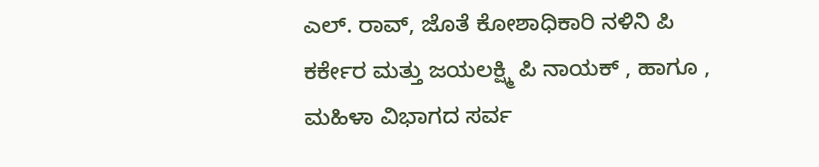ಎಲ್. ರಾವ್, ಜೊತೆ ಕೋಶಾಧಿಕಾರಿ ನಳಿನಿ ಪಿ ಕರ್ಕೇರ ಮತ್ತು ಜಯಲಕ್ಷ್ಮಿ ಪಿ ನಾಯಕ್ , ಹಾಗೂ , ಮಹಿಳಾ ವಿಭಾಗದ ಸರ್ವ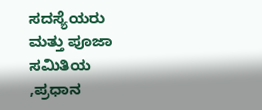ಸದಸ್ಯೆಯರು ಮತ್ತು ಪೂಜಾ ಸಮಿತಿಯ ,ಪ್ರಧಾನ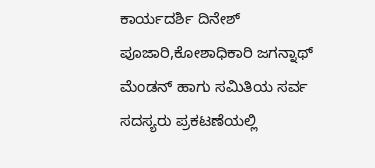ಕಾರ್ಯದರ್ಶಿ ದಿನೇಶ್ ಪೂಜಾರಿ,ಕೋಶಾಧಿಕಾರಿ ಜಗನ್ನಾಥ್ ಮೆಂಡನ್ ಹಾಗು ಸಮಿತಿಯ ಸರ್ವ ಸದಸ್ಯರು ಪ್ರಕಟಣೆಯಲ್ಲಿ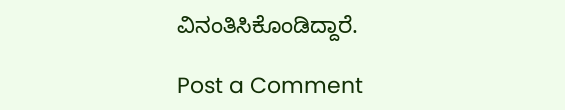ವಿನಂತಿಸಿಕೊಂಡಿದ್ದಾರೆ.

Post a Comment